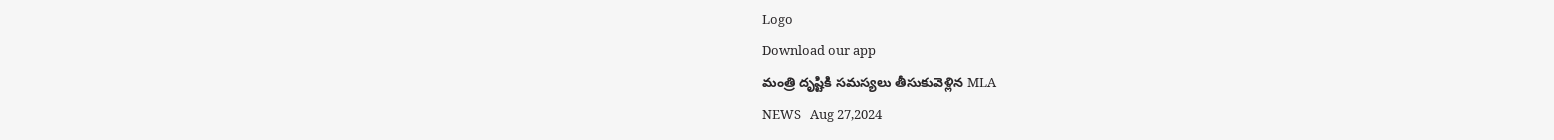Logo
Download our app
మంత్రి దృష్టికి సమస్యలు తీసుకువెళ్లిన MLA
NEWS   Aug 27,2024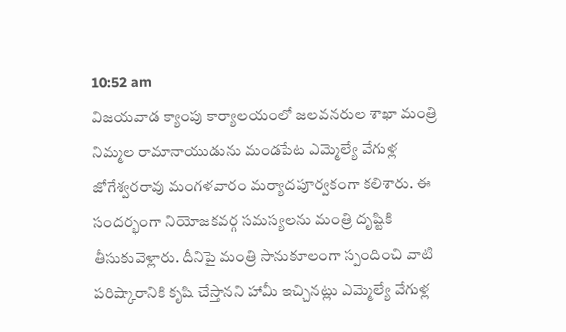10:52 am
విజయవాడ క్యాంపు కార్యాలయంలో జలవనరుల శాఖా మంత్రి నిమ్మల రామానాయుడును మండపేట ఎమ్మెల్యే వేగుళ్ల జోగేశ్వరరావు మంగళవారం మర్యాదపూర్వకంగా కలిశారు. ఈ సందర్భంగా నియోజకవర్గ సమస్యలను మంత్రి దృష్టికి తీసుకువెళ్లారు. దీనిపై మంత్రి సానుకూలంగా స్పందించి వాటి పరిష్కారానికి కృషి చేస్తానని హామీ ఇచ్చినట్లు ఎమ్మెల్యే వేగుళ్ల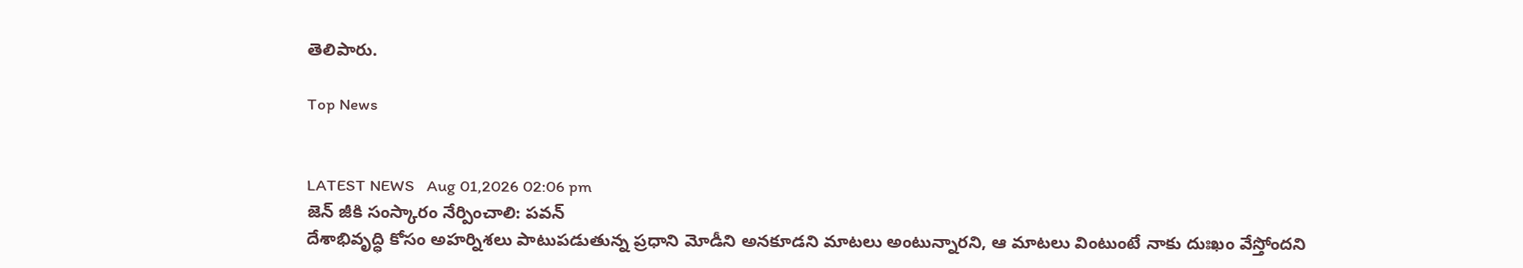తెలిపారు.

Top News


LATEST NEWS   Aug 01,2026 02:06 pm
జెన్ జీకి సంస్కారం నేర్పించాలి: పవన్
దేశాభివృద్ధి కోసం అహర్నిశలు పాటుపడుతున్న ప్రధాని మోడీని అనకూడని మాటలు అంటున్నారని, ఆ మాటలు వింటుంటే నాకు దుఃఖం వేస్తోందని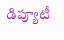డిప్యూటీ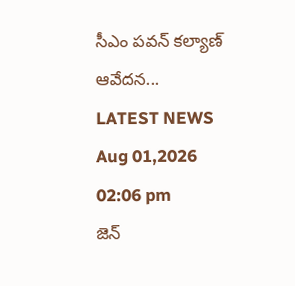సీఎం పవన్ కల్యాణ్ ఆవేదన...
LATEST NEWS   Aug 01,2026 02:06 pm
జెన్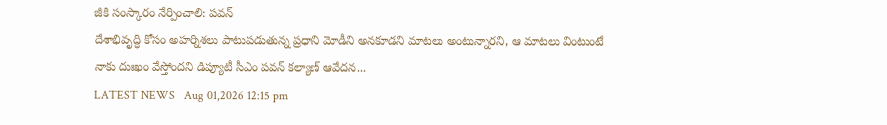జీకి సంస్కారం నేర్పించాలి: పవన్
దేశాభివృద్ధి కోసం అహర్నిశలు పాటుపడుతున్న ప్రధాని మోడీని అనకూడని మాటలు అంటున్నారని, ఆ మాటలు వింటుంటే నాకు దుఃఖం వేస్తోందని డిప్యూటీ సీఎం పవన్ కల్యాణ్ ఆవేదన...
LATEST NEWS   Aug 01,2026 12:15 pm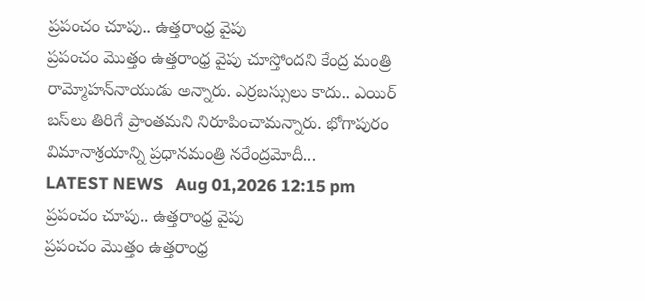ప్రపంచం చూపు.. ఉత్తరాంధ్ర వైపు
ప్రపంచం మొత్తం ఉత్తరాంధ్ర వైపు చూస్తోందని కేంద్ర మంత్రి రామ్మోహన్‌నాయుడు అన్నారు. ఎర్రబస్సులు కాదు.. ఎయిర్‌ బస్‌లు తిరిగే ప్రాంతమని నిరూపించామన్నారు. భోగాపురం విమానాశ్రయాన్ని ప్రధానమంత్రి నరేంద్రమోదీ...
LATEST NEWS   Aug 01,2026 12:15 pm
ప్రపంచం చూపు.. ఉత్తరాంధ్ర వైపు
ప్రపంచం మొత్తం ఉత్తరాంధ్ర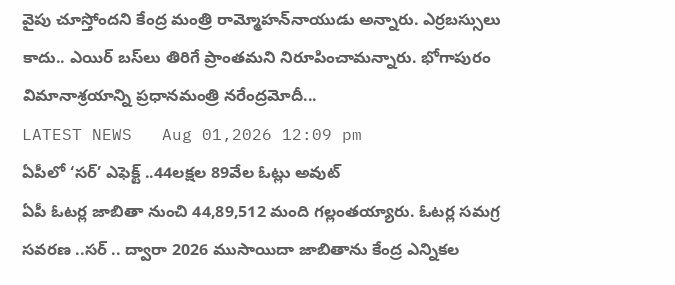వైపు చూస్తోందని కేంద్ర మంత్రి రామ్మోహన్‌నాయుడు అన్నారు. ఎర్రబస్సులు కాదు.. ఎయిర్‌ బస్‌లు తిరిగే ప్రాంతమని నిరూపించామన్నారు. భోగాపురం విమానాశ్రయాన్ని ప్రధానమంత్రి నరేంద్రమోదీ...
LATEST NEWS   Aug 01,2026 12:09 pm
ఏపీలో ‘సర్’ ఎఫెక్ట్ ..44లక్షల 89వేల ఓట్లు అవుట్
ఏపీ ఓటర్ల జాబితా నుంచి 44,89,512 మంది గల్లంతయ్యారు. ఓటర్ల సమగ్ర సవరణ ..సర్ .. ద్వారా 2026 ముసాయిదా జాబితాను కేంద్ర ఎన్నికల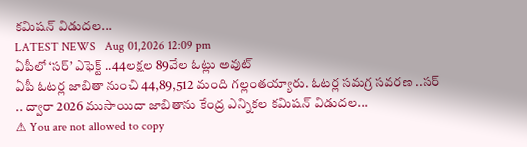కమిషన్ విడుదల...
LATEST NEWS   Aug 01,2026 12:09 pm
ఏపీలో ‘సర్’ ఎఫెక్ట్ ..44లక్షల 89వేల ఓట్లు అవుట్
ఏపీ ఓటర్ల జాబితా నుంచి 44,89,512 మంది గల్లంతయ్యారు. ఓటర్ల సమగ్ర సవరణ ..సర్ .. ద్వారా 2026 ముసాయిదా జాబితాను కేంద్ర ఎన్నికల కమిషన్ విడుదల...
⚠ You are not allowed to copy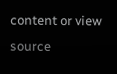content or view source